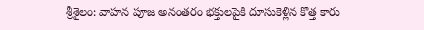శ్రీశైలం: వాహన పూజ అనంతరం భక్తులపైకి దూసుకెళ్లిన కొత్త కారు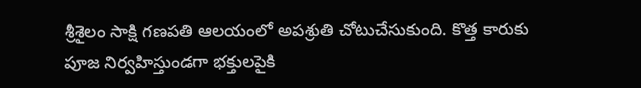శ్రీశైలం సాక్షి గణపతి ఆలయంలో అపశ్రుతి చోటుచేసుకుంది. కొత్త కారుకు పూజ నిర్వహిస్తుండగా భక్తులపైకి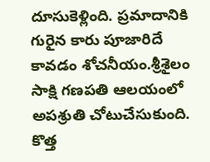దూసుకెళ్లింది. ప్రమాదానికి గురైన కారు పూజారిదే కావడం శోచనీయం.శ్రీశైలం సాక్షి గణపతి ఆలయంలో అపశ్రుతి చోటుచేసుకుంది. కొత్త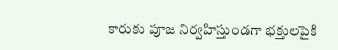కారుకు పూజ నిర్వహిస్తుండగా భక్తులపైకి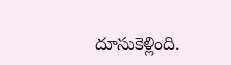దూసుకెళ్లింది.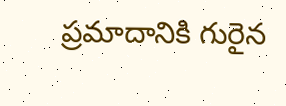ప్రమాదానికి గురైన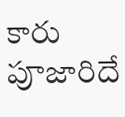కారు పూజారిదే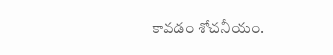కావడం శోచనీయం.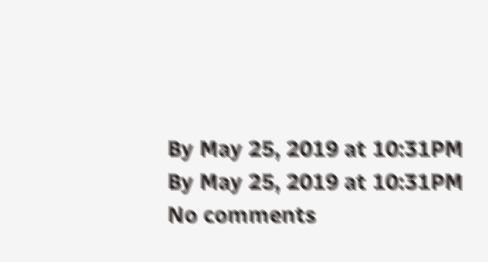By May 25, 2019 at 10:31PM
By May 25, 2019 at 10:31PM
No comments